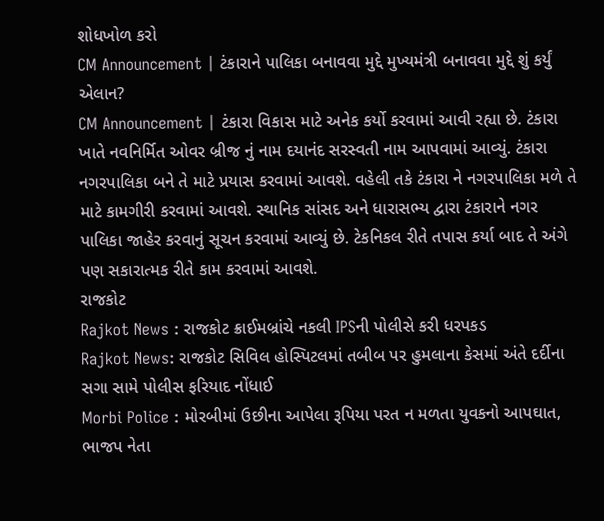શોધખોળ કરો
CM Announcement | ટંકારાને પાલિકા બનાવવા મુદ્દે મુખ્યમંત્રી બનાવવા મુદ્દે શું કર્યું એલાન?
CM Announcement | ટંકારા વિકાસ માટે અનેક કર્યો કરવામાં આવી રહ્યા છે. ટંકારા ખાતે નવનિર્મિત ઓવર બ્રીજ નું નામ દયાનંદ સરસ્વતી નામ આપવામાં આવ્યું. ટંકારા નગરપાલિકા બને તે માટે પ્રયાસ કરવામાં આવશે. વહેલી તકે ટંકારા ને નગરપાલિકા મળે તે માટે કામગીરી કરવામાં આવશે. સ્થાનિક સાંસદ અને ધારાસભ્ય દ્વારા ટંકારાને નગર પાલિકા જાહેર કરવાનું સૂચન કરવામાં આવ્યું છે. ટેકનિકલ રીતે તપાસ કર્યા બાદ તે અંગે પણ સકારાત્મક રીતે કામ કરવામાં આવશે.
રાજકોટ
Rajkot News : રાજકોટ ક્રાઈમબ્રાંચે નકલી IPSની પોલીસે કરી ધરપકડ
Rajkot News: રાજકોટ સિવિલ હોસ્પિટલમાં તબીબ પર હુમલાના કેસમાં અંતે દર્દીના સગા સામે પોલીસ ફરિયાદ નોંધાઈ
Morbi Police : મોરબીમાં ઉછીના આપેલા રૂપિયા પરત ન મળતા યુવકનો આપઘાત, ભાજપ નેતા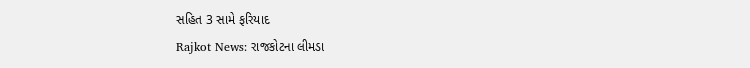સહિત 3 સામે ફરિયાદ
Rajkot News: રાજકોટના લીમડા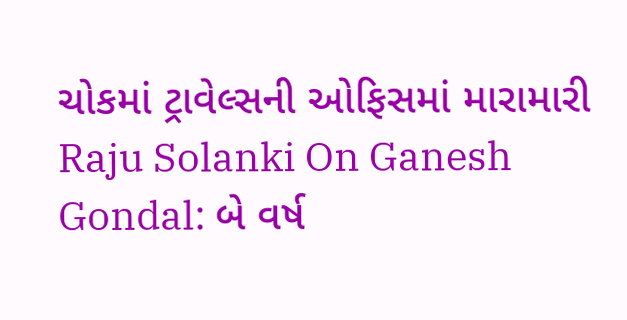ચોકમાં ટ્રાવેલ્સની ઓફિસમાં મારામારી
Raju Solanki On Ganesh Gondal: બે વર્ષ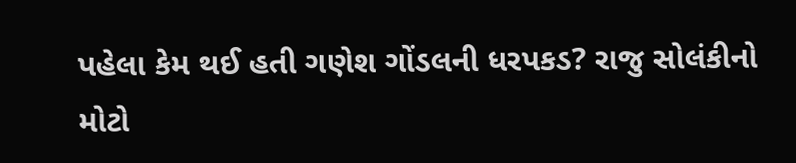પહેલા કેમ થઈ હતી ગણેશ ગોંડલની ધરપકડ? રાજુ સોલંકીનો મોટો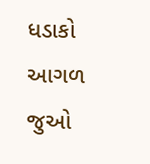ધડાકો
આગળ જુઓ